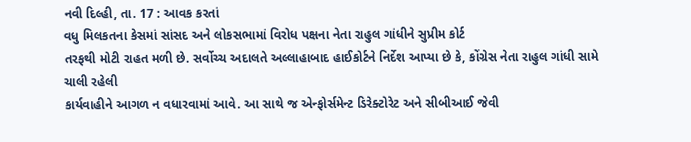નવી દિલ્હી, તા. 17 : આવક કરતાં
વધુ મિલકતના કેસમાં સાંસદ અને લોકસભામાં વિરોધ પક્ષના નેતા રાહુલ ગાંધીને સુપ્રીમ કોર્ટ
તરફથી મોટી રાહત મળી છે. સર્વોચ્ચ અદાલતે અલ્લાહાબાદ હાઈકોર્ટને નિર્દેશ આપ્યા છે કે, કોંગ્રેસ નેતા રાહુલ ગાંધી સામે ચાલી રહેલી
કાર્યવાહીને આગળ ન વધારવામાં આવે. આ સાથે જ એન્ફોર્સમેન્ટ ડિરેક્ટોરેટ અને સીબીઆઈ જેવી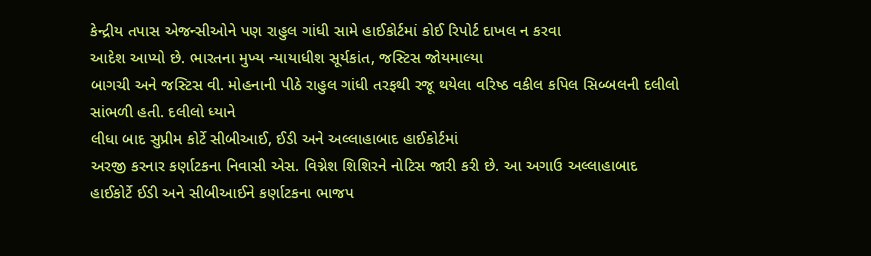કેન્દ્રીય તપાસ એજન્સીઓને પણ રાહુલ ગાંધી સામે હાઈકોર્ટમાં કોઈ રિપોર્ટ દાખલ ન કરવા
આદેશ આપ્યો છે. ભારતના મુખ્ય ન્યાયાધીશ સૂર્યકાંત, જસ્ટિસ જોયમાલ્યા
બાગચી અને જસ્ટિસ વી. મોહનાની પીઠે રાહુલ ગાંધી તરફથી રજૂ થયેલા વરિષ્ઠ વકીલ કપિલ સિબ્બલની દલીલો સાંભળી હતી. દલીલો ધ્યાને
લીધા બાદ સુપ્રીમ કોર્ટે સીબીઆઈ, ઈડી અને અલ્લાહાબાદ હાઈકોર્ટમાં
અરજી કરનાર કર્ણાટકના નિવાસી એસ. વિગ્નેશ શિશિરને નોટિસ જારી કરી છે. આ અગાઉ અલ્લાહાબાદ
હાઈકોર્ટે ઈડી અને સીબીઆઈને કર્ણાટકના ભાજપ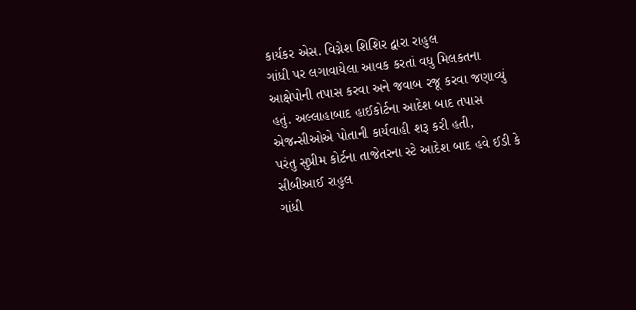કાર્યકર એસ. વિગ્નેશ શિશિર દ્વારા રાહુલ
ગાંધી પર લગાવાયેલા આવક કરતાં વધુ મિલકતના આક્ષેપોની તપાસ કરવા અને જવાબ રજૂ કરવા જણાવ્યું
હતું. અલ્લાહાબાદ હાઈકોર્ટના આદેશ બાદ તપાસ એજન્સીઓએ પોતાની કાર્યવાહી શરૂ કરી હતી,
પરંતુ સુપ્રીમ કોર્ટના તાજેતરના સ્ટે આદેશ બાદ હવે ઈડી કે સીબીઆઈ રાહુલ
ગાંધી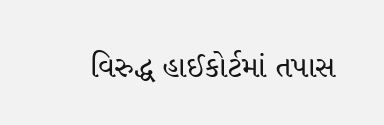વિરુદ્ધ હાઈકોર્ટમાં તપાસ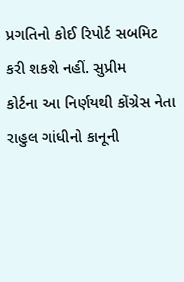પ્રગતિનો કોઈ રિપોર્ટ સબમિટ કરી શકશે નહીં. સુપ્રીમ
કોર્ટના આ નિર્ણયથી કોંગ્રેસ નેતા રાહુલ ગાંધીનો કાનૂની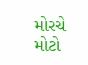મોરચે મોટો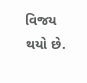વિજય થયો છે.